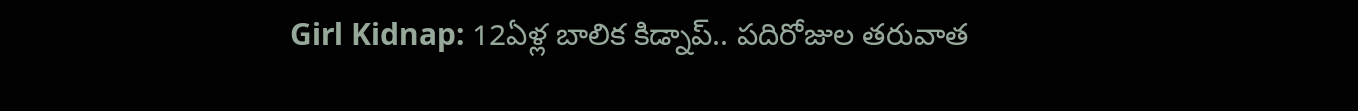Girl Kidnap: 12ఏళ్ల బాలిక కిడ్నాప్.. పదిరోజుల తరువాత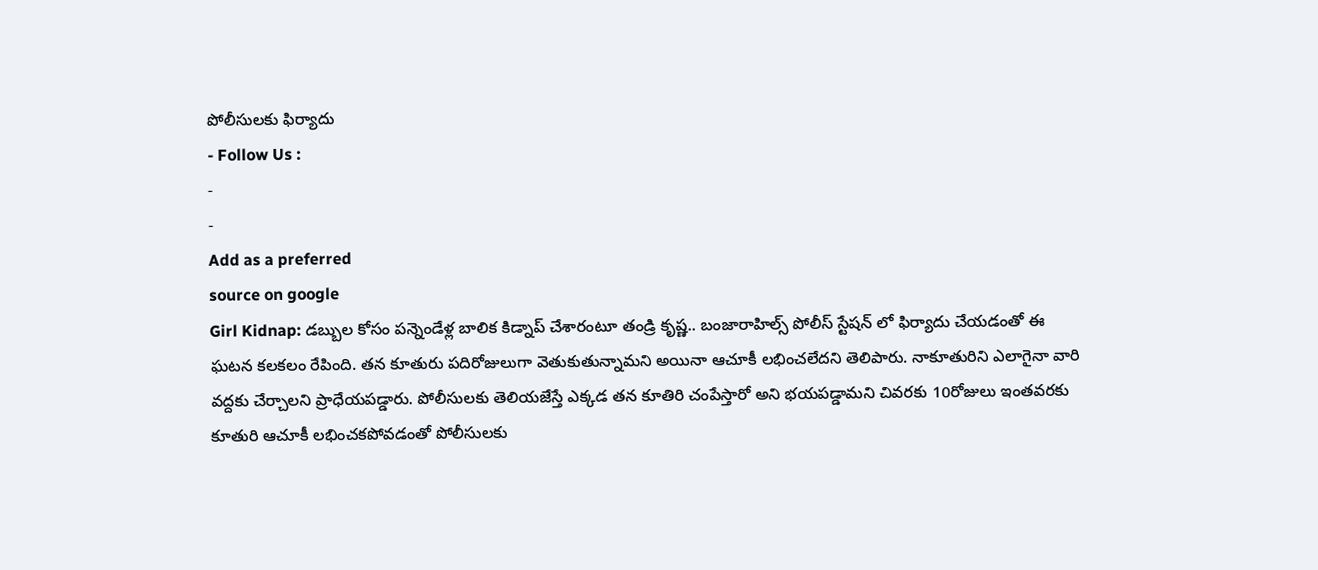పోలీసులకు ఫిర్యాదు
- Follow Us :
-
-
Add as a preferred
source on google
Girl Kidnap: డబ్బుల కోసం పన్నెండేళ్ల బాలిక కిడ్నాప్ చేశారంటూ తండ్రి కృష్ణ.. బంజారాహిల్స్ పోలీస్ స్టేషన్ లో ఫిర్యాదు చేయడంతో ఈ ఘటన కలకలం రేపింది. తన కూతురు పదిరోజులుగా వెతుకుతున్నామని అయినా ఆచూకీ లభించలేదని తెలిపారు. నాకూతురిని ఎలాగైనా వారి వద్దకు చేర్చాలని ప్రాధేయపడ్డారు. పోలీసులకు తెలియజేస్తే ఎక్కడ తన కూతిరి చంపేస్తారో అని భయపడ్డామని చివరకు 10రోజులు ఇంతవరకు కూతురి ఆచూకీ లభించకపోవడంతో పోలీసులకు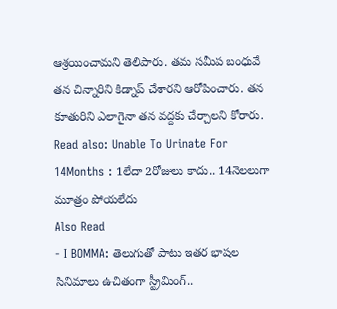ఆశ్రయించామని తెలిపారు. తమ సమీప బంధువే తన చిన్నారిని కిడ్నాప్ చేశారని ఆరోపించారు. తన కూతురిని ఎలాగైనా తన వద్దకు చేర్చాలని కోరారు.
Read also: Unable To Urinate For 14Months : 1లేదా 2రోజులు కాదు.. 14నెలలుగా మూత్రం పోయలేదు
Also Read
- I BOMMA: తెలుగుతో పాటు ఇతర భాషల సినిమాలు ఉచితంగా స్ట్రీమింగ్..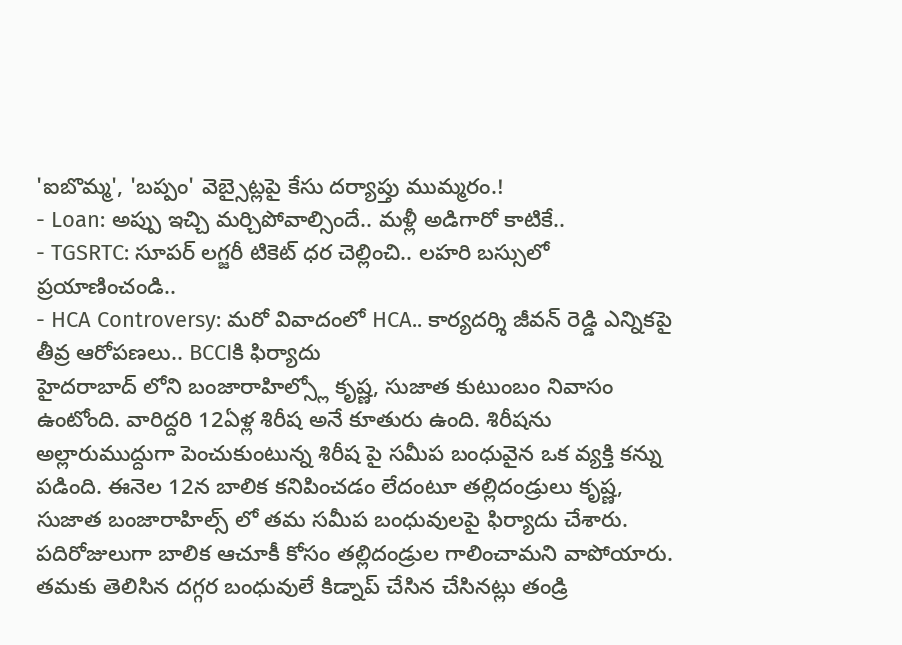'ఐబొమ్మ', 'బప్పం' వెబ్సైట్లపై కేసు దర్యాప్తు ముమ్మరం.!
- Loan: అప్పు ఇచ్చి మర్చిపోవాల్సిందే.. మళ్లీ అడిగారో కాటికే..
- TGSRTC: సూపర్ లగ్జరీ టికెట్ ధర చెల్లించి.. లహరి బస్సులో ప్రయాణించండి..
- HCA Controversy: మరో వివాదంలో HCA.. కార్యదర్శి జీవన్ రెడ్డి ఎన్నికపై తీవ్ర ఆరోపణలు.. BCCIకి ఫిర్యాదు
హైదరాబాద్ లోని బంజారాహిల్స్లో కృష్ణ, సుజాత కుటుంబం నివాసం ఉంటోంది. వారిద్దరి 12ఏళ్ల శిరీష అనే కూతురు ఉంది. శిరీషను అల్లారుముద్దుగా పెంచుకుంటున్న శిరీష పై సమీప బంధువైన ఒక వ్యక్తి కన్ను పడింది. ఈనెల 12న బాలిక కనిపించడం లేదంటూ తల్లిదండ్రులు కృష్ణ, సుజాత బంజారాహిల్స్ లో తమ సమీప బంధువులపై ఫిర్యాదు చేశారు. పదిరోజులుగా బాలిక ఆచూకీ కోసం తల్లిదండ్రుల గాలించామని వాపోయారు. తమకు తెలిసిన దగ్గర బంధువులే కిడ్నాప్ చేసిన చేసినట్లు తండ్రి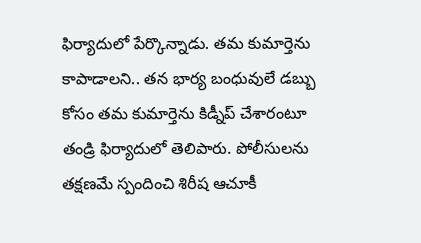ఫిర్యాదులో పేర్కొన్నాడు. తమ కుమార్తెను కాపాడాలని.. తన భార్య బంధువులే డబ్బు కోసం తమ కుమార్తెను కిడ్నీప్ చేశారంటూ తండ్రి ఫిర్యాదులో తెలిపారు. పోలీసులను తక్షణమే స్పందించి శిరీష ఆచూకీ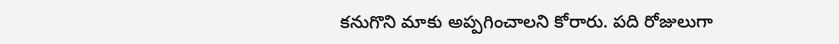కనుగొని మాకు అప్పగించాలని కోరారు. పది రోజులుగా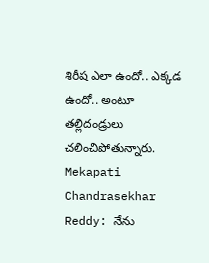శిరీష ఎలా ఉందో.. ఎక్కడ ఉందో.. అంటూ తల్లిదండ్రులు చలించిపోతున్నారు.
Mekapati Chandrasekhar Reddy: నేను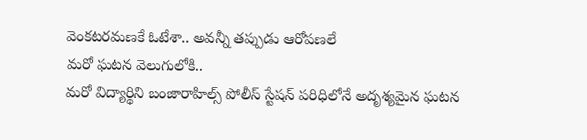వెంకటరమణకే ఓటేశా.. అవన్నీ తప్పుడు ఆరోపణలే
మరో ఘటన వెలుగులోకి..
మరో విద్యార్థిని బంజారాహిల్స్ పోలీస్ స్టేషన్ పరిధిలోనే అదృశ్యమైన ఘటన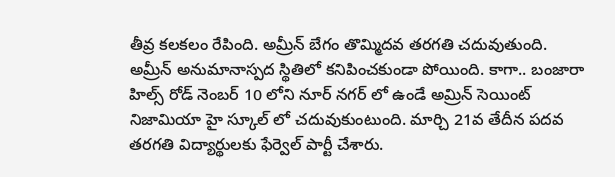తీవ్ర కలకలం రేపింది. అమ్రీన్ బేగం తొమ్మిదవ తరగతి చదువుతుంది. అమ్రీన్ అనుమానాస్పద స్థితిలో కనిపించకుండా పోయింది. కాగా.. బంజారా హిల్స్ రోడ్ నెంబర్ 10 లోని నూర్ నగర్ లో ఉండే అమ్రిన్ సెయింట్ నిజామియా హై స్కూల్ లో చదువుకుంటుంది. మార్చి 21వ తేదీన పదవ తరగతి విద్యార్థులకు ఫేర్వెల్ పార్టీ చేశారు.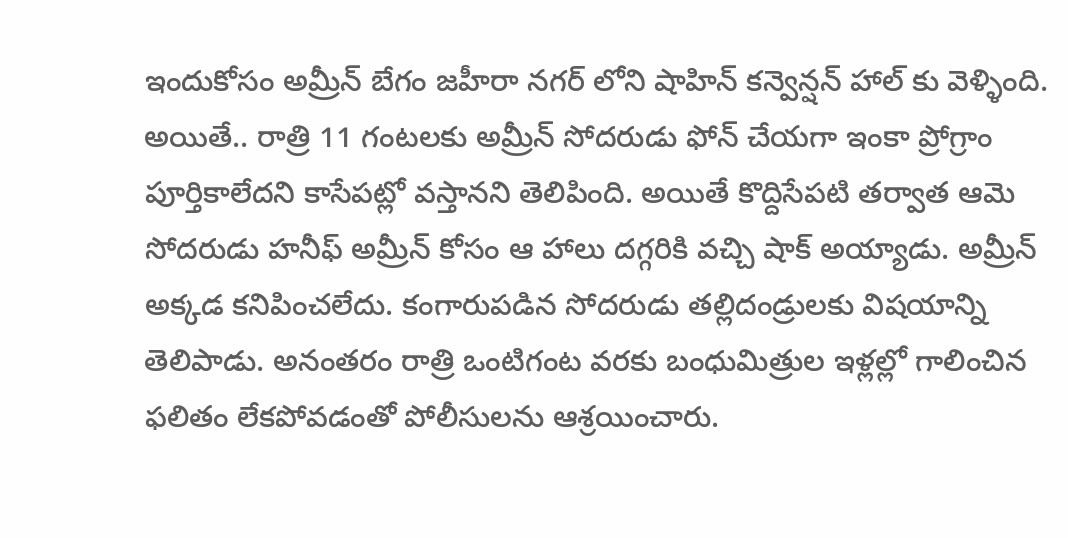ఇందుకోసం అమ్రీన్ బేగం జహీరా నగర్ లోని షాహిన్ కన్వెన్షన్ హాల్ కు వెళ్ళింది. అయితే.. రాత్రి 11 గంటలకు అమ్రీన్ సోదరుడు ఫోన్ చేయగా ఇంకా ప్రోగ్రాం పూర్తికాలేదని కాసేపట్లో వస్తానని తెలిపింది. అయితే కొద్దిసేపటి తర్వాత ఆమె సోదరుడు హనీఫ్ అమ్రీన్ కోసం ఆ హాలు దగ్గరికి వచ్చి షాక్ అయ్యాడు. అమ్రీన్ అక్కడ కనిపించలేదు. కంగారుపడిన సోదరుడు తల్లిదండ్రులకు విషయాన్ని తెలిపాడు. అనంతరం రాత్రి ఒంటిగంట వరకు బంధుమిత్రుల ఇళ్లల్లో గాలించిన ఫలితం లేకపోవడంతో పోలీసులను ఆశ్రయించారు.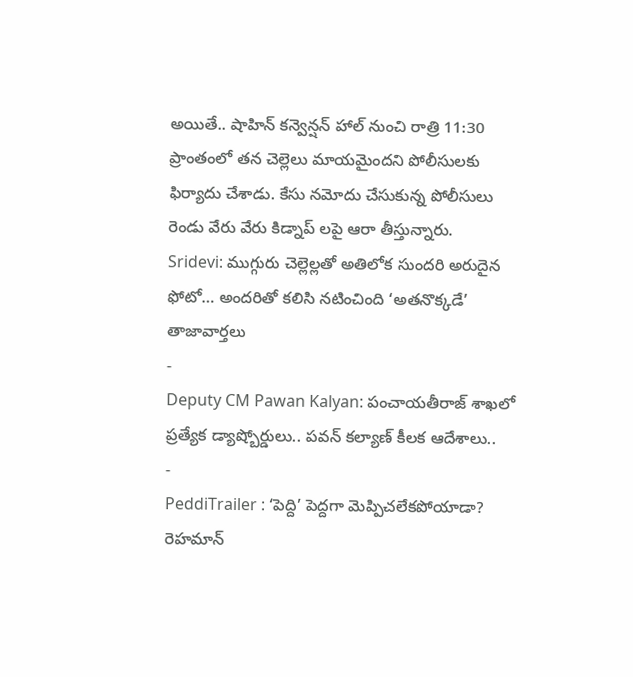అయితే.. షాహిన్ కన్వెన్షన్ హాల్ నుంచి రాత్రి 11:30 ప్రాంతంలో తన చెల్లెలు మాయమైందని పోలీసులకు ఫిర్యాదు చేశాడు. కేసు నమోదు చేసుకున్న పోలీసులు రెండు వేరు వేరు కిడ్నాప్ లపై ఆరా తీస్తున్నారు.
Sridevi: ముగ్గురు చెల్లెల్లతో అతిలోక సుందరి అరుదైన ఫోటో… అందరితో కలిసి నటించింది ‘అతనొక్కడే’
తాజావార్తలు
-
Deputy CM Pawan Kalyan: పంచాయతీరాజ్ శాఖలో ప్రత్యేక డ్యాష్బోర్డులు.. పవన్ కల్యాణ్ కీలక ఆదేశాలు..
-
PeddiTrailer : ‘పెద్ది’ పెద్దగా మెప్పిచలేకపోయాడా? రెహమాన్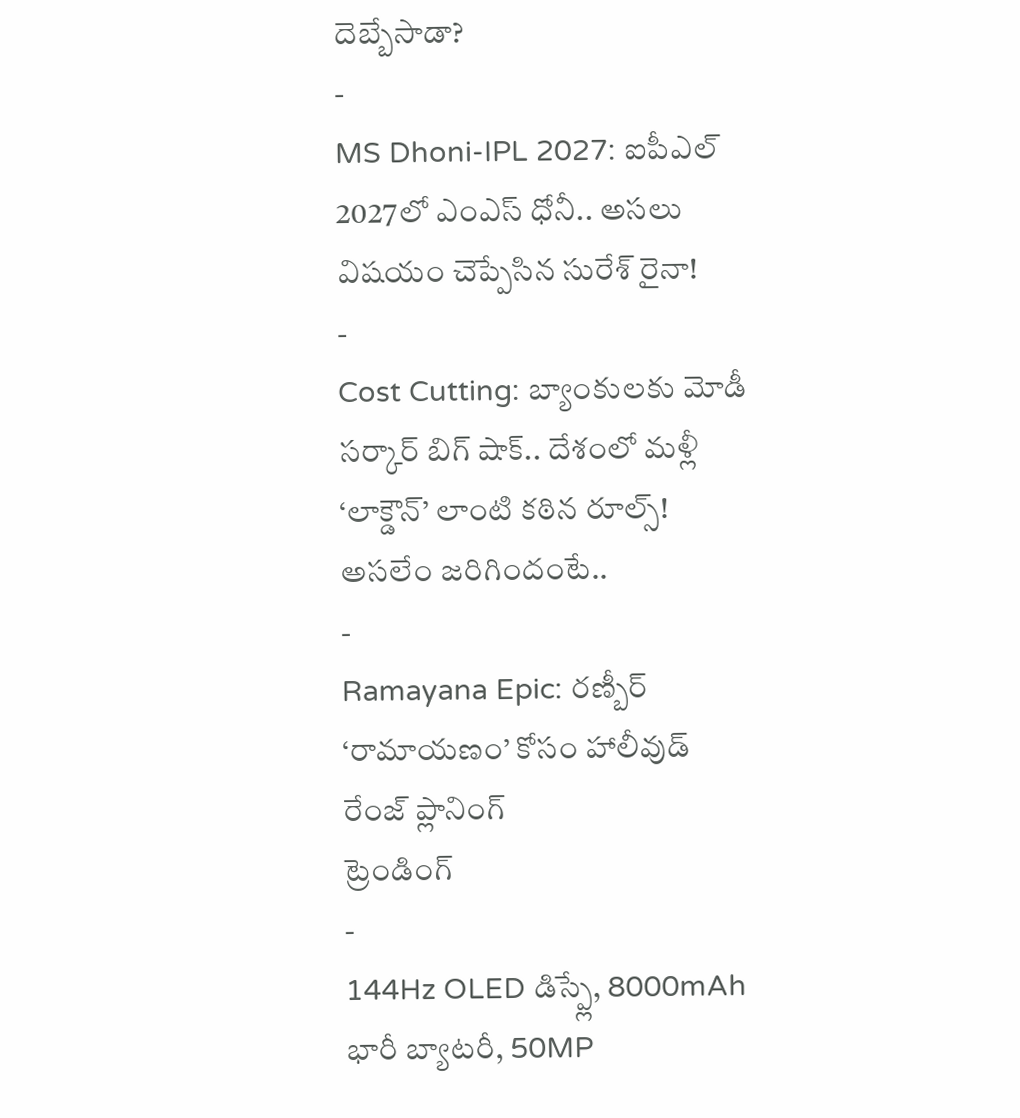దెబ్బేసాడా?
-
MS Dhoni-IPL 2027: ఐపీఎల్ 2027లో ఎంఎస్ ధోనీ.. అసలు విషయం చెప్పేసిన సురేశ్ రైనా!
-
Cost Cutting: బ్యాంకులకు మోడీ సర్కార్ బిగ్ షాక్.. దేశంలో మళ్లీ ‘లాక్డౌన్’ లాంటి కఠిన రూల్స్! అసలేం జరిగిందంటే..
-
Ramayana Epic: రణ్బీర్ ‘రామాయణం’ కోసం హాలీవుడ్ రేంజ్ ప్లానింగ్
ట్రెండింగ్
-
144Hz OLED డిస్ప్లే, 8000mAh భారీ బ్యాటరీ, 50MP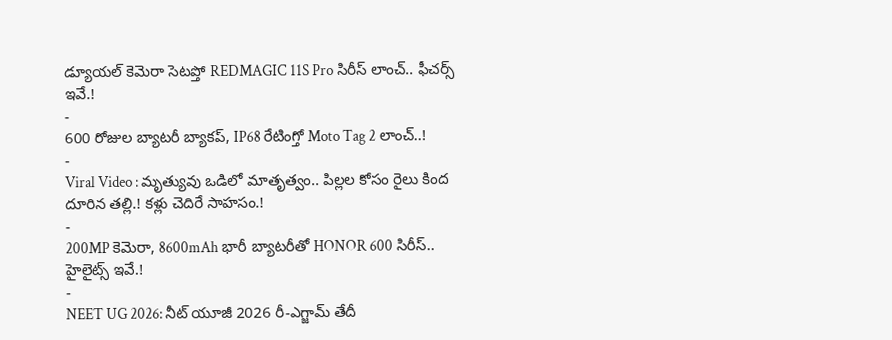డ్యూయల్ కెమెరా సెటప్తో REDMAGIC 11S Pro సిరీస్ లాంచ్.. ఫీచర్స్ ఇవే.!
-
600 రోజుల బ్యాటరీ బ్యాకప్, IP68 రేటింగ్తో Moto Tag 2 లాంచ్..!
-
Viral Video : మృత్యువు ఒడిలో మాతృత్వం.. పిల్లల కోసం రైలు కింద దూరిన తల్లి.! కళ్లు చెదిరే సాహసం.!
-
200MP కెమెరా, 8600mAh భారీ బ్యాటరీతో HONOR 600 సిరీస్.. హైలైట్స్ ఇవే.!
-
NEET UG 2026: నీట్ యూజీ 2026 రీ-ఎగ్జామ్ తేదీ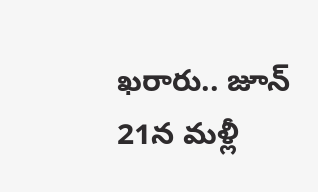ఖరారు.. జూన్ 21న మళ్లీ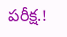పరీక్ష.!